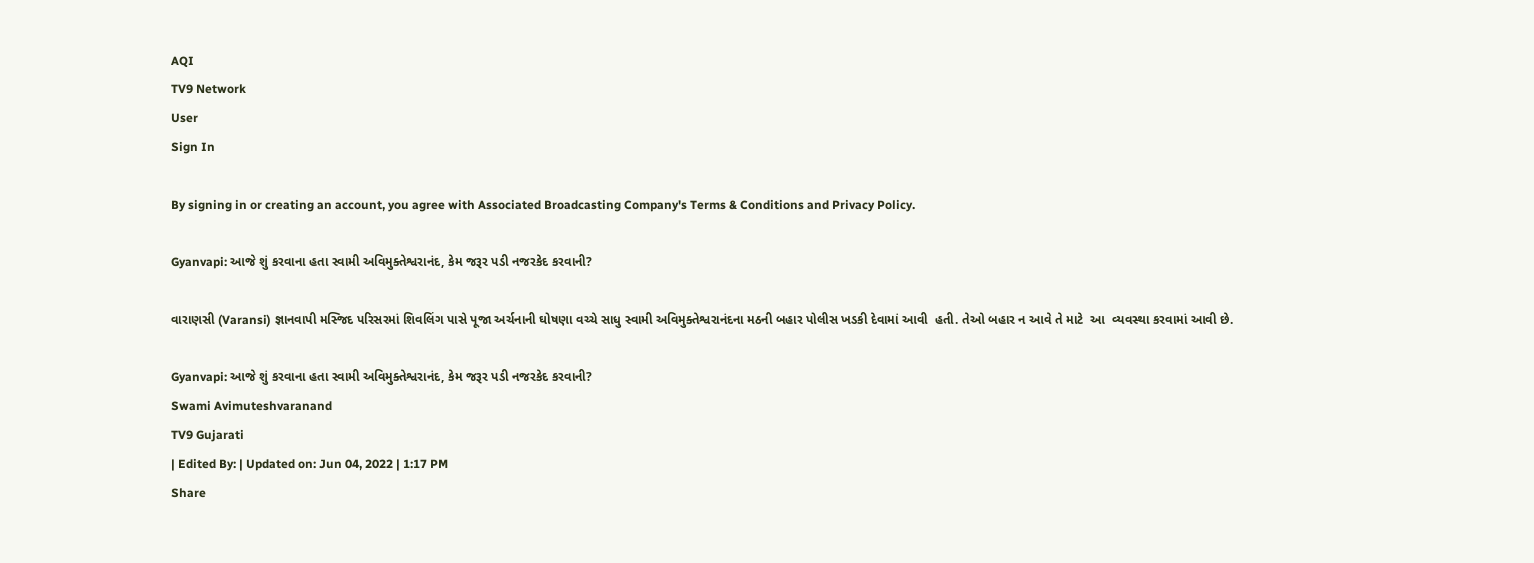AQI
TV9 Network
User
Sign In

By signing in or creating an account, you agree with Associated Broadcasting Company's Terms & Conditions and Privacy Policy.

Gyanvapi: આજે શું કરવાના હતા સ્વામી અવિમુક્તેશ્વરાનંદ, કેમ જરૂર પડી નજરકેદ કરવાની?

વારાણસી (Varansi) જ્ઞાનવાપી મસ્જિદ પરિસરમાં શિવલિંગ પાસે પૂજા અર્ચનાની ઘોષણા વચ્ચે સાધુ સ્વામી અવિમુક્તેશ્વરાનંદના મઠની બહાર પોલીસ ખડકી દેવામાં આવી  હતી. તેઓ બહાર ન આવે તે માટે  આ  વ્યવસ્થા કરવામાં આવી છે.

Gyanvapi: આજે શું કરવાના હતા સ્વામી અવિમુક્તેશ્વરાનંદ, કેમ જરૂર પડી નજરકેદ કરવાની?
Swami Avimuteshvaranand
TV9 Gujarati
| Edited By: | Updated on: Jun 04, 2022 | 1:17 PM
Share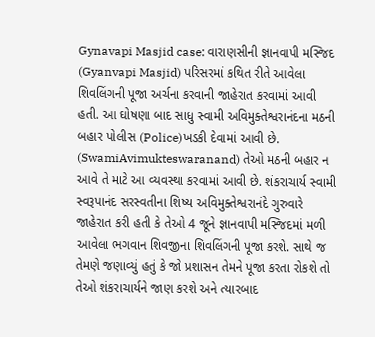Gynavapi Masjid case: વારાણસીની જ્ઞાનવાપી મસ્જિદ (Gyanvapi Masjid) પરિસરમાં કથિત રીતે આવેલા શિવલિંગની પૂજા અર્ચના કરવાની જાહેરાત કરવામાં આવી હતી. આ ઘોષણા બાદ સાધુ સ્વામી અવિમુક્તેશ્વરાનંદના મઠની બહાર પોલીસ (Police)ખડકી દેવામાં આવી છે. (SwamiAvimukteswaranand) તેઓ મઠની બહાર ન આવે તે માટે આ વ્યવસ્થા કરવામાં આવી છે. શંકરાચાર્ય સ્વામી સ્વરૂપાનંદ સરસ્વતીના શિષ્ય અવિમુક્તેશ્વરાનંદે ગુરુવારે જાહેરાત કરી હતી કે તેઓ 4 જૂને જ્ઞાનવાપી મસ્જિદમાં મળી આવેલા ભગવાન શિવજીના શિવલિંગની પૂજા કરશે. સાથે જ તેમણે જણાવ્યું હતું કે જો પ્રશાસન તેમને પૂજા કરતા રોકશે તો તેઓ શંકરાચાર્યને જાણ કરશે અને ત્યારબાદ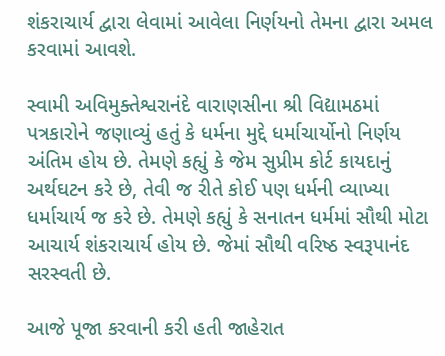શંકરાચાર્ય દ્વારા લેવામાં આવેલા નિર્ણયનો તેમના દ્વારા અમલ કરવામાં આવશે.

સ્વામી અવિમુક્તેશ્વરાનંદે વારાણસીના શ્રી વિદ્યામઠમાં પત્રકારોને જણાવ્યું હતું કે ધર્મના મુદ્દે ધર્માચાર્યોનો નિર્ણય અંતિમ હોય છે. તેમણે કહ્યું કે જેમ સુપ્રીમ કોર્ટ કાયદાનું અર્થઘટન કરે છે, તેવી જ રીતે કોઈ પણ ધર્મની વ્યાખ્યા ધર્માચાર્ય જ કરે છે. તેમણે કહ્યું કે સનાતન ધર્મમાં સૌથી મોટા આચાર્ય શંકરાચાર્ય હોય છે. જેમાં સૌથી વરિષ્ઠ સ્વરૂપાનંદ સરસ્વતી છે.

આજે પૂજા કરવાની કરી હતી જાહેરાત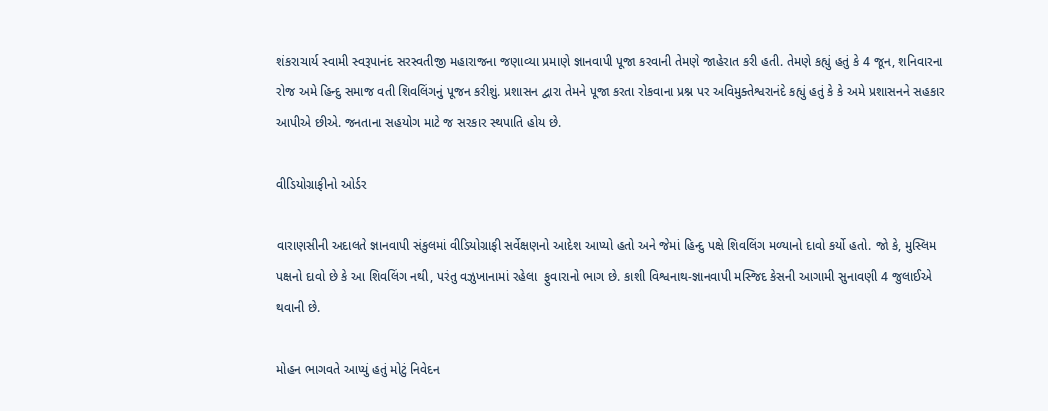શંકરાચાર્ય સ્વામી સ્વરૂપાનંદ સરસ્વતીજી મહારાજના જણાવ્યા પ્રમાણે જ્ઞાનવાપી પૂજા કરવાની તેમણે જાહેરાત કરી હતી. તેમણે કહ્યું હતું કે 4 જૂન, શનિવારના રોજ અમે હિન્દુ સમાજ વતી શિવલિંગનું પૂજન કરીશું. પ્રશાસન દ્વારા તેમને પૂજા કરતા રોકવાના પ્રશ્ન પર અવિમુક્તેશ્વરાનંદે કહ્યું હતું કે કે અમે પ્રશાસનને સહકાર આપીએ છીએ. જનતાના સહયોગ માટે જ સરકાર સ્થપાતિ હોય છે.

વીડિયોગ્રાફીનો ઓર્ડર

વારાણસીની અદાલતે જ્ઞાનવાપી સંકુલમાં વીડિયોગ્રાફી સર્વેક્ષણનો આદેશ આપ્યો હતો અને જેમાં હિન્દુ પક્ષે શિવલિંગ મળ્યાનો દાવો કર્યો હતો. જો કે, મુસ્લિમ પક્ષનો દાવો છે કે આ શિવલિંગ નથી, પરંતુ વઝુખાનામાં રહેલા  ફુવારાનો ભાગ છે. કાશી વિશ્વનાથ-જ્ઞાનવાપી મસ્જિદ કેસની આગામી સુનાવણી 4 જુલાઈએ થવાની છે.

મોહન ભાગવતે આપ્યું હતું મોટું નિવેદન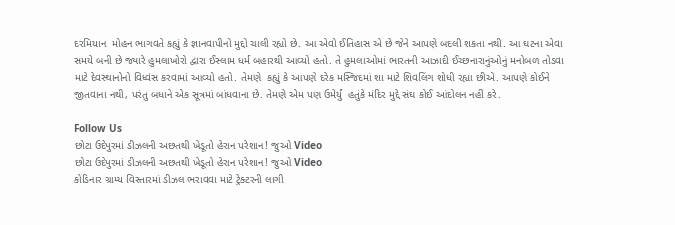દરમિયાન  મોહન ભાગવતે કહ્યું કે જ્ઞાનવાપીનો મુદ્દો ચાલી રહ્યો છે. આ એવો ઈતિહાસ એ છે જેને આપણે બદલી શકતા નથી. આ ઘટના એવા સમયે બની છે જ્યારે હુમલાખોરો દ્વારા ઈસ્લામ ધર્મ બહારથી આવ્યો હતો. તે હુમલાઓમાં ભારતની આઝાદી ઈચ્છનારાનુંઓનું મનોબળ તોડવા માટે દેવસ્થાનોનો વિધ્વંસ કરવામાં આવ્યો હતો. તેમણે  કહ્યું કે આપણે દરેક મસ્જિદમાં શા માટે શિવલિંગ શોધી રહ્યા છીએ. આપણે કોઈને જીતવાના નથી, પરંતુ બધાને એક સૂત્રમાં બાંધવાના છે. તેમણે એમ પણ ઉમેર્યું  હતુંકે મંદિર મુદ્દે સંઘ કોઈ આંદોલન નહીં કરે.

Follow Us
છોટા ઉદેપુરમાં ડીઝલની અછતથી ખેડૂતો હેરાન પરેશાન! જુઓ Video
છોટા ઉદેપુરમાં ડીઝલની અછતથી ખેડૂતો હેરાન પરેશાન! જુઓ Video
કોડિનાર ગ્રામ્ય વિસ્તારમાં ડીઝલ ભરાવવા માટે ટ્રેક્ટરની લાગી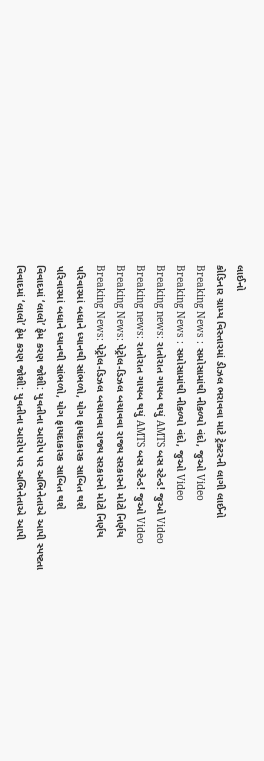લાઈનો
કોડિનાર ગ્રામ્ય વિસ્તારમાં ડીઝલ ભરાવવા માટે ટ્રેક્ટરની લાગી લાઈનો
Breaking News : સમોસામાંથી નીકળ્યો વંદો, જુઓ Video
Breaking News : સમોસામાંથી નીકળ્યો વંદો, જુઓ Video
Breaking news: રાતોરાત ગાયબ થયું AMTS બસ સ્ટેન્ડ! જુઓ Video
Breaking news: રાતોરાત ગાયબ થયું AMTS બસ સ્ટેન્ડ! જુઓ Video
Breaking News: પેટ્રોલ-ડિઝલ બચાવવા રાજ્ય સરકારનો મોટો નિર્ણય
Breaking News: પેટ્રોલ-ડિઝલ બચાવવા રાજ્ય સરકારનો મોટો નિર્ણય
પરિવારમાં બધાને ધ્યાનથી સાંભળો, યોગ ફાયદાકારક સાબિત થશે
પરિવારમાં બધાને ધ્યાનથી સાંભળો, યોગ ફાયદાકારક સાબિત થશે
વિવાદમાં ‘લાલો’ ફેમ કરણ જોશી: યુવતીના આરોપ પર અભિનેતાએ આપી સ્પષ્ટતા
વિવાદમાં ‘લાલો’ ફેમ કરણ જોશી: યુવતીના આરોપ પર અભિનેતાએ આપી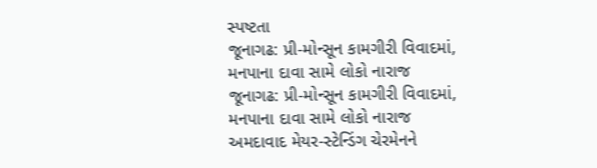સ્પષ્ટતા
જૂનાગઢ: પ્રી-મોન્સૂન કામગીરી વિવાદમાં, મનપાના દાવા સામે લોકો નારાજ
જૂનાગઢ: પ્રી-મોન્સૂન કામગીરી વિવાદમાં, મનપાના દાવા સામે લોકો નારાજ
અમદાવાદ મેયર-સ્ટેન્ડિંગ ચેરમેનને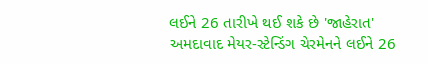લઈને 26 તારીખે થઈ શકે છે 'જાહેરાત'
અમદાવાદ મેયર-સ્ટેન્ડિંગ ચેરમેનને લઈને 26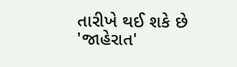તારીખે થઈ શકે છે 'જાહેરાત'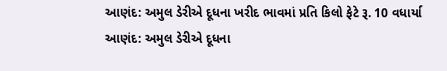આણંદ: અમુલ ડેરીએ દૂધના ખરીદ ભાવમાં પ્રતિ કિલો ફેટે રૂ. 10 વધાર્યા
આણંદ: અમુલ ડેરીએ દૂધના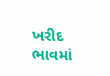ખરીદ ભાવમાં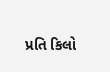પ્રતિ કિલો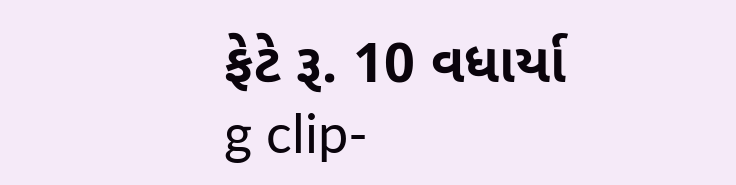ફેટે રૂ. 10 વધાર્યા
g clip-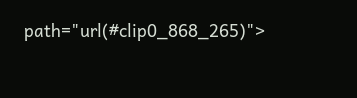path="url(#clip0_868_265)">